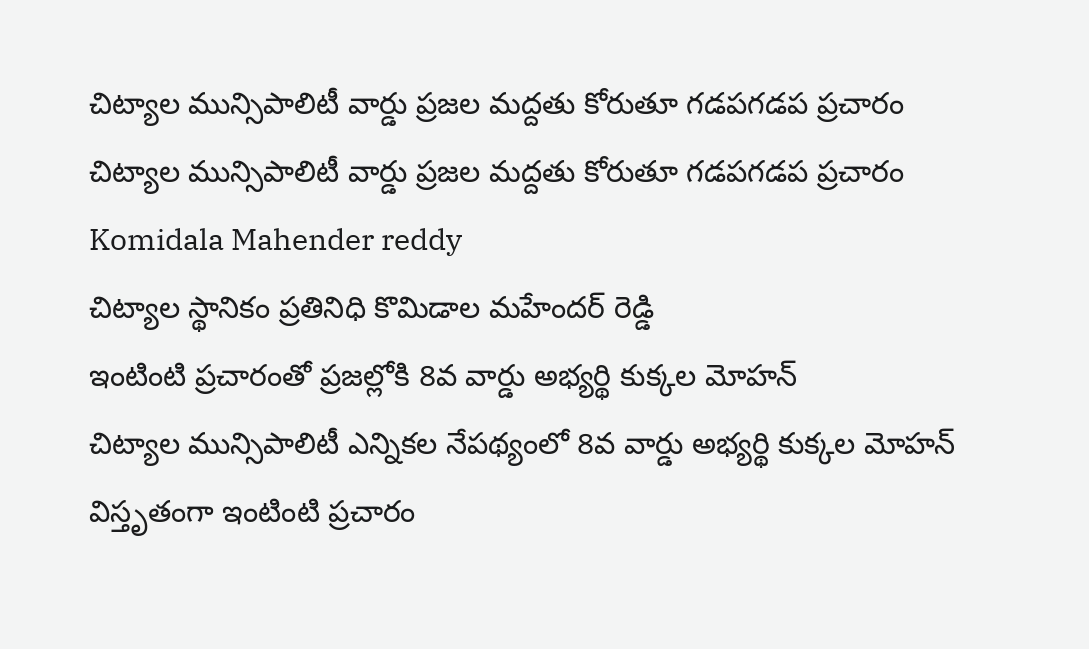చిట్యాల మున్సిపాలిటీ వార్డు ప్రజల మద్దతు కోరుతూ గడపగడప ప్రచారం
చిట్యాల మున్సిపాలిటీ వార్డు ప్రజల మద్దతు కోరుతూ గడపగడప ప్రచారం
Komidala Mahender reddy
చిట్యాల స్థానికం ప్రతినిధి కొమిడాల మహేందర్ రెడ్డి
ఇంటింటి ప్రచారంతో ప్రజల్లోకి 8వ వార్డు అభ్యర్థి కుక్కల మోహన్
చిట్యాల మున్సిపాలిటీ ఎన్నికల నేపథ్యంలో 8వ వార్డు అభ్యర్థి కుక్కల మోహన్ విస్తృతంగా ఇంటింటి ప్రచారం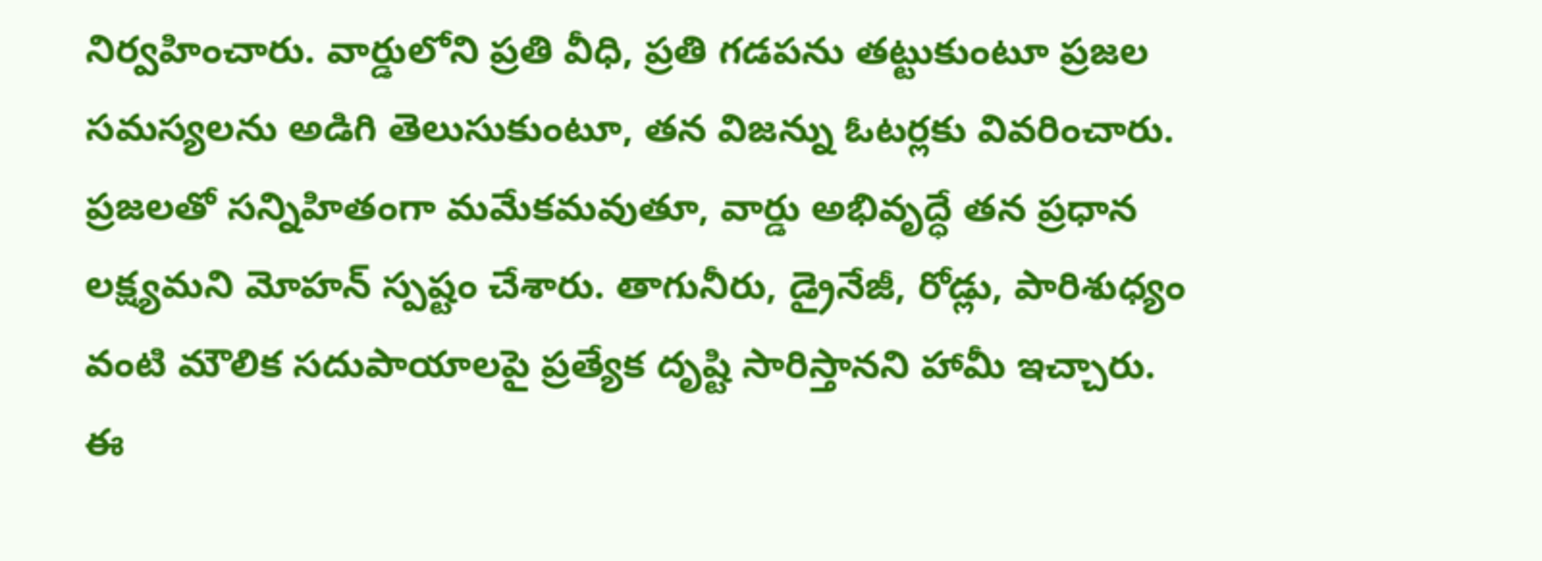నిర్వహించారు. వార్డులోని ప్రతి వీధి, ప్రతి గడపను తట్టుకుంటూ ప్రజల సమస్యలను అడిగి తెలుసుకుంటూ, తన విజన్ను ఓటర్లకు వివరించారు.
ప్రజలతో సన్నిహితంగా మమేకమవుతూ, వార్డు అభివృద్ధే తన ప్రధాన లక్ష్యమని మోహన్ స్పష్టం చేశారు. తాగునీరు, డ్రైనేజీ, రోడ్లు, పారిశుధ్యం వంటి మౌలిక సదుపాయాలపై ప్రత్యేక దృష్టి సారిస్తానని హామీ ఇచ్చారు.
ఈ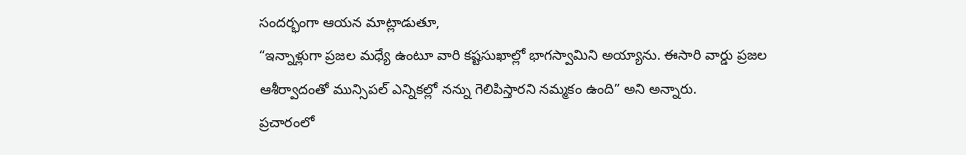సందర్భంగా ఆయన మాట్లాడుతూ,
“ఇన్నాళ్లుగా ప్రజల మధ్యే ఉంటూ వారి కష్టసుఖాల్లో భాగస్వామిని అయ్యాను. ఈసారి వార్డు ప్రజల ఆశీర్వాదంతో మున్సిపల్ ఎన్నికల్లో నన్ను గెలిపిస్తారని నమ్మకం ఉంది” అని అన్నారు.
ప్రచారంలో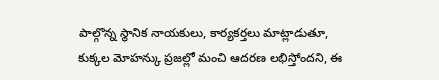పాల్గొన్న స్థానిక నాయకులు, కార్యకర్తలు మాట్లాడుతూ, కుక్కల మోహన్కు ప్రజల్లో మంచి ఆదరణ లభిస్తోందని, ఈ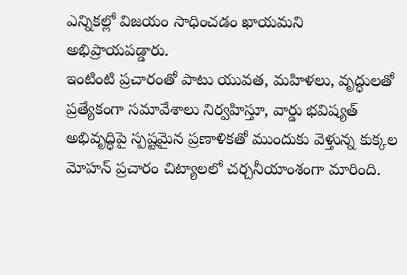ఎన్నికల్లో విజయం సాధించడం ఖాయమని అభిప్రాయపడ్డారు.
ఇంటింటి ప్రచారంతో పాటు యువత, మహిళలు, వృద్ధులతో ప్రత్యేకంగా సమావేశాలు నిర్వహిస్తూ, వార్డు భవిష్యత్ అభివృద్ధిపై స్పష్టమైన ప్రణాళికతో ముందుకు వెళ్తున్న కుక్కల మోహన్ ప్రచారం చిట్యాలలో చర్చనీయాంశంగా మారింది.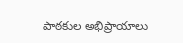పాఠకుల అభిప్రాయాలు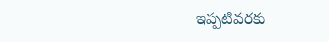ఇప్పటివరకు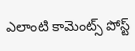ఎలాంటి కామెంట్స్ పోస్ట్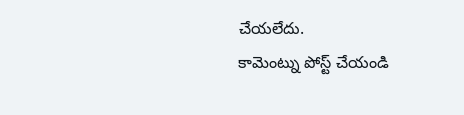చేయలేదు.
కామెంట్ను పోస్ట్ చేయండి